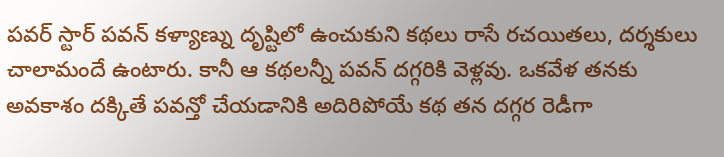పవర్ స్టార్ పవన్ కళ్యాణ్ను దృష్టిలో ఉంచుకుని కథలు రాసే రచయితలు, దర్శకులు చాలామందే ఉంటారు. కానీ ఆ కథలన్నీ పవన్ దగ్గరికి వెళ్లవు. ఒకవేళ తనకు అవకాశం దక్కితే పవన్తో చేయడానికి అదిరిపోయే కథ తన దగ్గర రెడీగా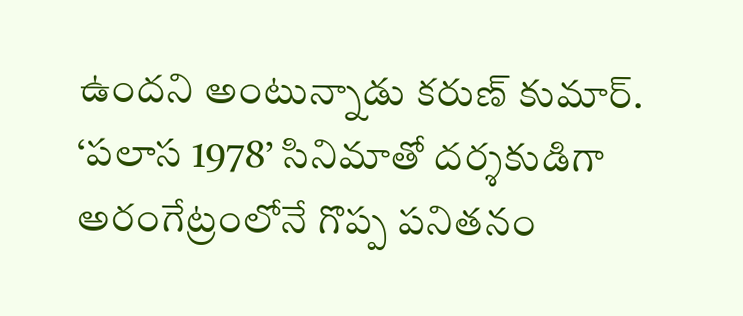ఉందని అంటున్నాడు కరుణ్ కుమార్. ‘పలాస 1978’ సినిమాతో దర్శకుడిగా అరంగేట్రంలోనే గొప్ప పనితనం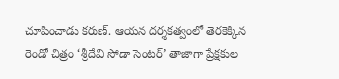చూపించాడు కరుణ్. ఆయన దర్శకత్వంలో తెరకెక్కిన రెండో చిత్రం ‘శ్రీదేవి సోడా సెంటర్’ తాజాగా ప్రేక్షకుల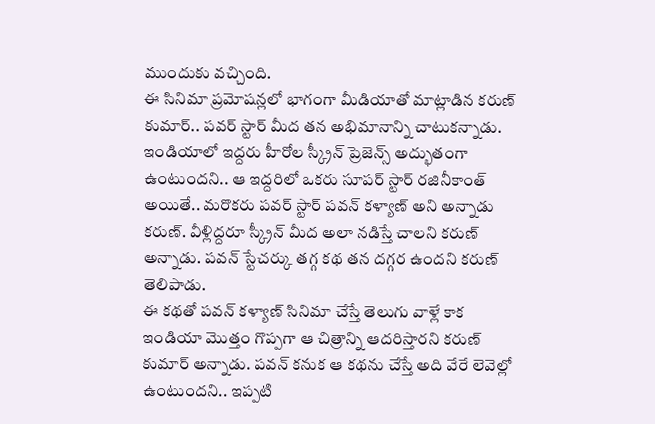ముందుకు వచ్చింది.
ఈ సినిమా ప్రమోషన్లలో భాగంగా మీడియాతో మాట్లాడిన కరుణ్ కుమార్.. పవర్ స్టార్ మీద తన అభిమానాన్ని చాటుకన్నాడు. ఇండియాలో ఇద్దరు హీరోల స్క్రీన్ ప్రెజెన్స్ అద్భుతంగా ఉంటుందని.. ఆ ఇద్దరిలో ఒకరు సూపర్ స్టార్ రజినీకాంత్ అయితే.. మరొకరు పవర్ స్టార్ పవన్ కళ్యాణ్ అని అన్నాడు కరుణ్. వీళ్లిద్దరూ స్క్రీన్ మీద అలా నడిస్తే చాలని కరుణ్ అన్నాడు. పవన్ స్టేచర్కు తగ్గ కథ తన దగ్గర ఉందని కరుణ్ తెలిపాడు.
ఈ కథతో పవన్ కళ్యాణ్ సినిమా చేస్తే తెలుగు వాళ్లే కాక ఇండియా మొత్తం గొప్పగా ఆ చిత్రాన్ని ఆదరిస్తారని కరుణ్ కుమార్ అన్నాడు. పవన్ కనుక ఆ కథను చేస్తే అది వేరే లెవెల్లో ఉంటుందని.. ఇప్పటి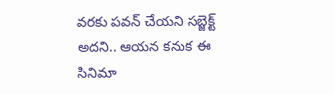వరకు పవన్ చేయని సబ్జెక్ట్ అదని.. ఆయన కనుక ఈ సినిమా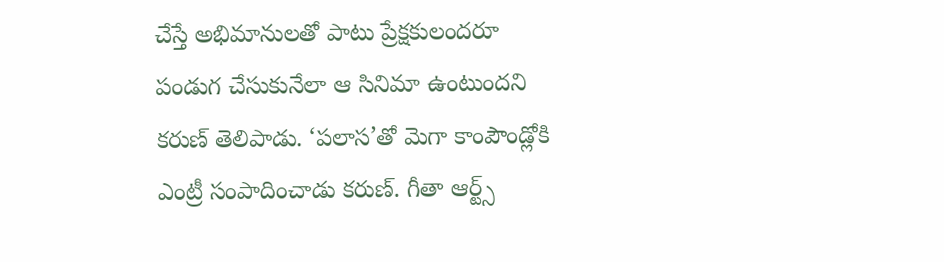చేస్తే అభిమానులతో పాటు ప్రేక్షకులందరూ పండుగ చేసుకునేలా ఆ సినిమా ఉంటుందని కరుణ్ తెలిపాడు. ‘పలాస’తో మెగా కాంపౌండ్లోకి ఎంట్రీ సంపాదించాడు కరుణ్. గీతా ఆర్ట్స్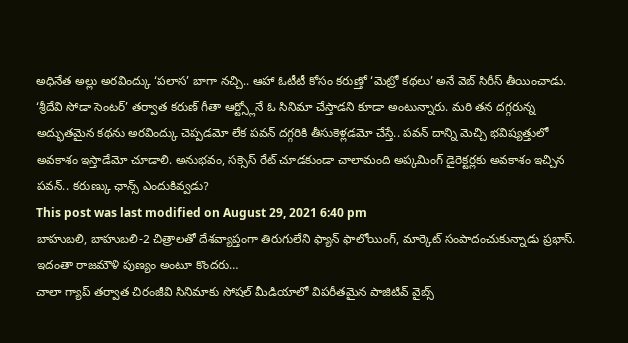అధినేత అల్లు అరవింద్కు ‘పలాస’ బాగా నచ్చి.. ఆహా ఓటీటీ కోసం కరుణ్తో ‘మెట్రో కథలు’ అనే వెబ్ సిరీస్ తీయించాడు.
‘శ్రీదేవి సోడా సెంటర్’ తర్వాత కరుణ్ గీతా ఆర్ట్స్లోనే ఓ సినిమా చేస్తాడని కూడా అంటున్నారు. మరి తన దగ్గరున్న అద్భుతమైన కథను అరవింద్కు చెప్పడమో లేక పవన్ దగ్గరికి తీసుకెళ్లడమో చేస్తే.. పవన్ దాన్ని మెచ్చి భవిష్యత్తులో అవకాశం ఇస్తాడేమో చూడాలి. అనుభవం, సక్సెస్ రేట్ చూడకుండా చాలామంది అప్కమింగ్ డైరెక్టర్లకు అవకాశం ఇచ్చిన పవన్.. కరుణ్కు ఛాన్స్ ఎందుకివ్వడు?
This post was last modified on August 29, 2021 6:40 pm
బాహుబలి, బాహుబలి-2 చిత్రాలతో దేశవ్యాప్తంగా తిరుగులేని ఫ్యాన్ ఫాలోయింగ్, మార్కెట్ సంపాదంచుకున్నాడు ప్రభాస్. ఇదంతా రాజమౌళి పుణ్యం అంటూ కొందరు…
చాలా గ్యాప్ తర్వాత చిరంజీవి సినిమాకు సోషల్ మీడియాలో విపరీతమైన పాజిటివ్ వైబ్స్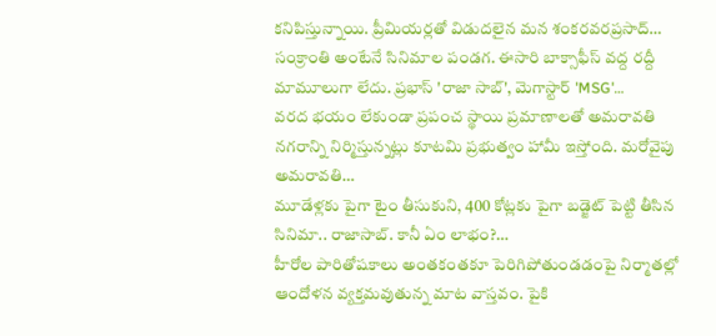కనిపిస్తున్నాయి. ప్రీమియర్లతో విడుదలైన మన శంకరవరప్రసాద్…
సంక్రాంతి అంటేనే సినిమాల పండగ. ఈసారి బాక్సాఫీస్ వద్ద రద్దీ మామూలుగా లేదు. ప్రభాస్ 'రాజా సాబ్', మెగాస్టార్ 'MSG'…
వరద భయం లేకుండా ప్రపంచ స్థాయి ప్రమాణాలతో అమరావతి నగరాన్ని నిర్మిస్తున్నట్లు కూటమి ప్రభుత్వం హామీ ఇస్తోంది. మరోవైపు అమరావతి…
మూడేళ్లకు పైగా టైం తీసుకుని, 400 కోట్లకు పైగా బడ్జెట్ పెట్టి తీసిన సినిమా.. రాజాసాబ్. కానీ ఏం లాభం?…
హీరోల పారితోషకాలు అంతకంతకూ పెరిగిపోతుండడంపై నిర్మాతల్లో ఆందోళన వ్యక్తమవుతున్న మాట వాస్తవం. పైకి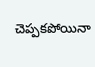చెప్పకపోయినా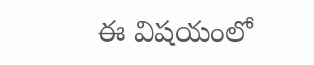ఈ విషయంలో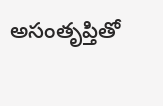అసంతృప్తితో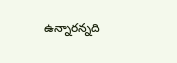ఉన్నారన్నది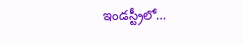ఇండస్ట్రీలో…